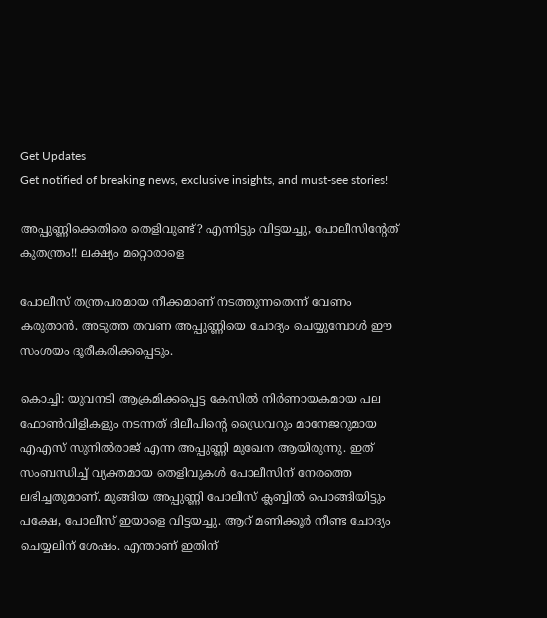Get Updates
Get notified of breaking news, exclusive insights, and must-see stories!

അപ്പുണ്ണിക്കെതിരെ തെളിവുണ്ട്? എന്നിട്ടും വിട്ടയച്ചു, പോലീസിന്റേത് കുതന്ത്രം!! ലക്ഷ്യം മറ്റൊരാളെ

പോലീസ് തന്ത്രപരമായ നീക്കമാണ് നടത്തുന്നതെന്ന് വേണം കരുതാന്‍. അടുത്ത തവണ അപ്പുണ്ണിയെ ചോദ്യം ചെയ്യുമ്പോള്‍ ഈ സംശയം ദൂരീകരിക്കപ്പെടും.

കൊച്ചി: യുവനടി ആക്രമിക്കപ്പെട്ട കേസില്‍ നിര്‍ണായകമായ പല ഫോണ്‍വിളികളും നടന്നത് ദിലീപിന്റെ ഡ്രൈവറും മാനേജറുമായ എഎസ് സുനില്‍രാജ് എന്ന അപ്പുണ്ണി മുഖേന ആയിരുന്നു. ഇത് സംബന്ധിച്ച് വ്യക്തമായ തെളിവുകള്‍ പോലീസിന് നേരത്തെ ലഭിച്ചതുമാണ്. മുങ്ങിയ അപ്പുണ്ണി പോലീസ് ക്ലബ്ബില്‍ പൊങ്ങിയിട്ടും പക്ഷേ, പോലീസ് ഇയാളെ വിട്ടയച്ചു. ആറ് മണിക്കൂര്‍ നീണ്ട ചോദ്യം ചെയ്യലിന് ശേഷം. എന്താണ് ഇതിന്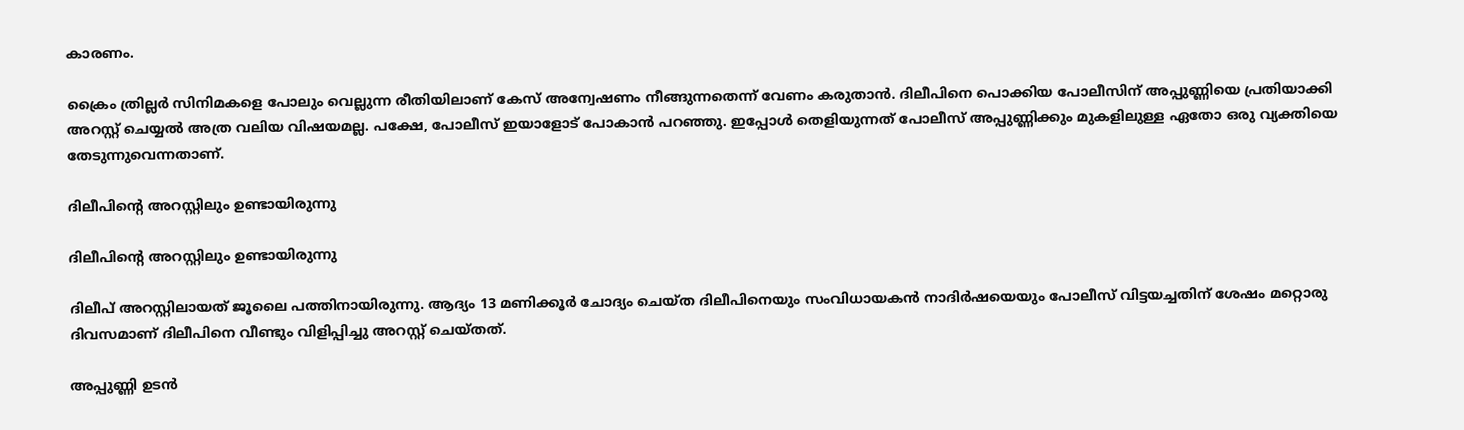കാരണം.

ക്രൈം ത്രില്ലര്‍ സിനിമകളെ പോലും വെല്ലുന്ന രീതിയിലാണ് കേസ് അന്വേഷണം നീങ്ങുന്നതെന്ന് വേണം കരുതാന്‍. ദിലീപിനെ പൊക്കിയ പോലീസിന് അപ്പുണ്ണിയെ പ്രതിയാക്കി അറസ്റ്റ് ചെയ്യല്‍ അത്ര വലിയ വിഷയമല്ല. പക്ഷേ, പോലീസ് ഇയാളോട് പോകാന്‍ പറഞ്ഞു. ഇപ്പോള്‍ തെളിയുന്നത് പോലീസ് അപ്പുണ്ണിക്കും മുകളിലുള്ള ഏതോ ഒരു വ്യക്തിയെ തേടുന്നുവെന്നതാണ്.

ദിലീപിന്റെ അറസ്റ്റിലും ഉണ്ടായിരുന്നു

ദിലീപിന്റെ അറസ്റ്റിലും ഉണ്ടായിരുന്നു

ദിലീപ് അറസ്റ്റിലായത് ജൂലൈ പത്തിനായിരുന്നു. ആദ്യം 13 മണിക്കൂര്‍ ചോദ്യം ചെയ്ത ദിലീപിനെയും സംവിധായകന്‍ നാദിര്‍ഷയെയും പോലീസ് വിട്ടയച്ചതിന് ശേഷം മറ്റൊരു ദിവസമാണ് ദിലീപിനെ വീണ്ടും വിളിപ്പിച്ചു അറസ്റ്റ് ചെയ്തത്.

അപ്പുണ്ണി ഉടന്‍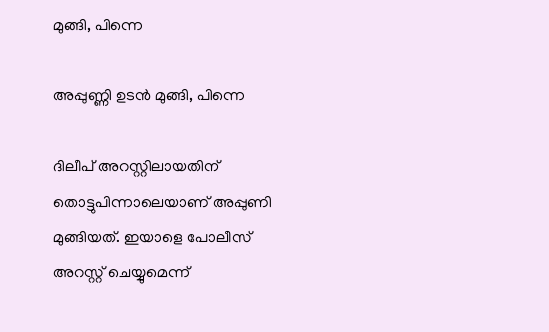മുങ്ങി, പിന്നെ

അപ്പുണ്ണി ഉടന്‍ മുങ്ങി, പിന്നെ

ദിലീപ് അറസ്റ്റിലായതിന് തൊട്ടുപിന്നാലെയാണ് അപ്പുണി മുങ്ങിയത്. ഇയാളെ പോലീസ് അറസ്റ്റ് ചെയ്യുമെന്ന്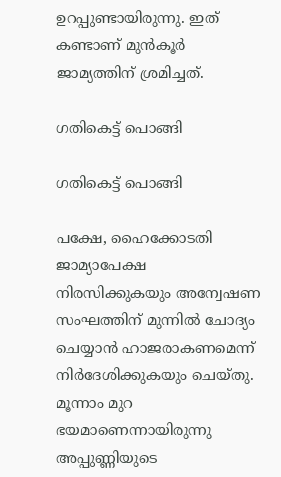ഉറപ്പുണ്ടായിരുന്നു. ഇത് കണ്ടാണ് മുന്‍കൂര്‍ ജാമ്യത്തിന് ശ്രമിച്ചത്.

ഗതികെട്ട് പൊങ്ങി

ഗതികെട്ട് പൊങ്ങി

പക്ഷേ, ഹൈക്കോടതി ജാമ്യാപേക്ഷ നിരസിക്കുകയും അന്വേഷണ സംഘത്തിന് മുന്നില്‍ ചോദ്യം ചെയ്യാന്‍ ഹാജരാകണമെന്ന് നിര്‍ദേശിക്കുകയും ചെയ്തു. മൂന്നാം മുറ ഭയമാണെന്നായിരുന്നു അപ്പുണ്ണിയുടെ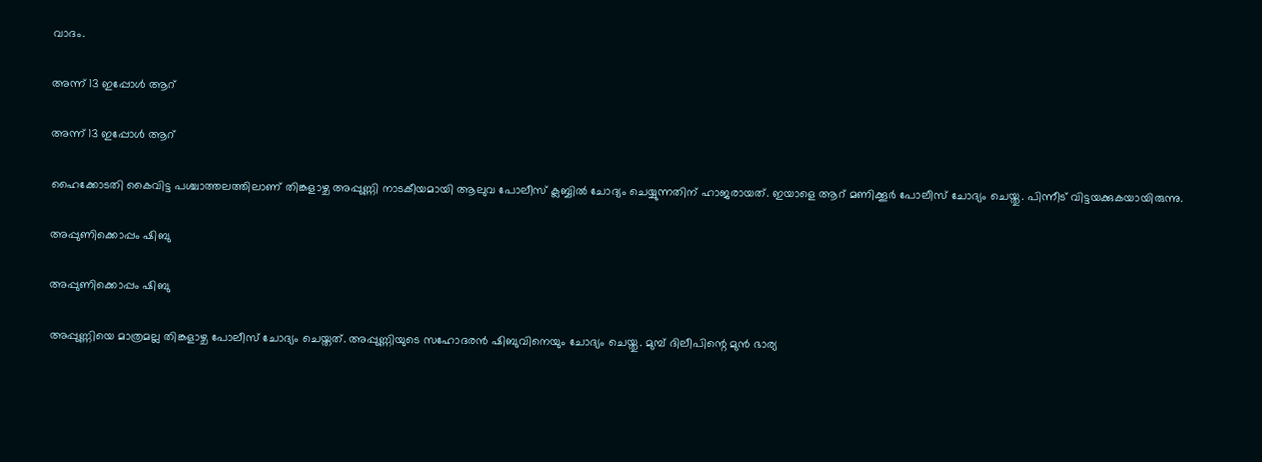വാദം.

അന്ന് 13 ഇപ്പോള്‍ ആറ്

അന്ന് 13 ഇപ്പോള്‍ ആറ്

ഹൈക്കോടതി കൈവിട്ട പശ്ചാത്തലത്തിലാണ് തിങ്കളാഴ്ച അപ്പുണ്ണി നാടകീയമായി ആലുവ പോലീസ് ക്ലബ്ബില്‍ ചോദ്യം ചെയ്യുന്നതിന് ഹാജരായത്. ഇയാളെ ആറ് മണിക്കൂര്‍ പോലീസ് ചോദ്യം ചെയ്തു. പിന്നീട് വിട്ടയക്കുകയായിരുന്നു.

അപ്പുണിക്കൊപ്പം ഷിബു

അപ്പുണിക്കൊപ്പം ഷിബു

അപ്പുണ്ണിയെ മാത്രമല്ല തിങ്കളാഴ്ച പോലീസ് ചോദ്യം ചെയ്തത്. അപ്പുണ്ണിയുടെ സഹോദരന്‍ ഷിബുവിനെയും ചോദ്യം ചെയ്തു. മുമ്പ് ദിലീപിന്റെ മുന്‍ ഭാര്യ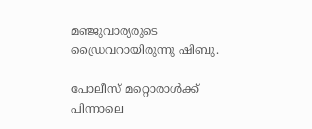മഞ്ജുവാര്യരുടെ ഡ്രൈവറായിരുന്നു ഷിബു.

പോലീസ് മറ്റൊരാള്‍ക്ക് പിന്നാലെ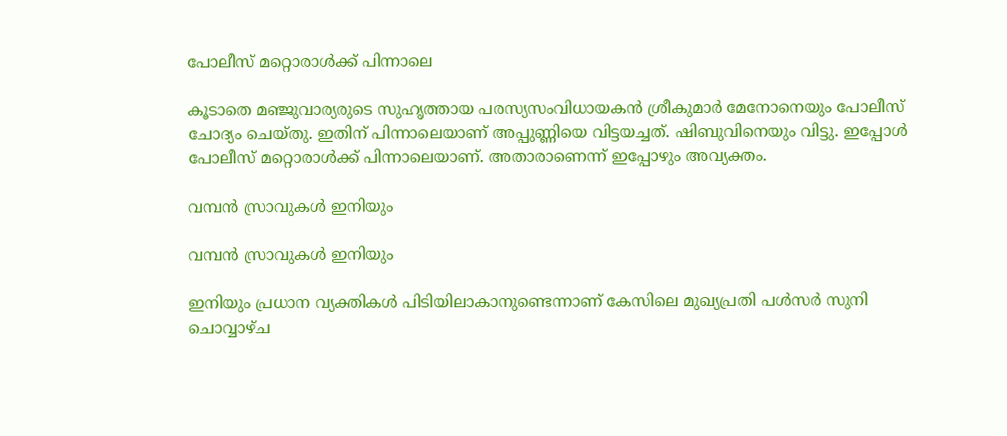പോലീസ് മറ്റൊരാള്‍ക്ക് പിന്നാലെ

കൂടാതെ മഞ്ജുവാര്യരുടെ സുഹൃത്തായ പരസ്യസംവിധായകന്‍ ശ്രീകുമാര്‍ മേനോനെയും പോലീസ് ചോദ്യം ചെയ്തു. ഇതിന് പിന്നാലെയാണ് അപ്പുണ്ണിയെ വിട്ടയച്ചത്. ഷിബുവിനെയും വിട്ടു. ഇപ്പോള്‍ പോലീസ് മറ്റൊരാള്‍ക്ക് പിന്നാലെയാണ്. അതാരാണെന്ന് ഇപ്പോഴും അവ്യക്തം.

വമ്പന്‍ സ്രാവുകള്‍ ഇനിയും

വമ്പന്‍ സ്രാവുകള്‍ ഇനിയും

ഇനിയും പ്രധാന വ്യക്തികള്‍ പിടിയിലാകാനുണ്ടെന്നാണ് കേസിലെ മുഖ്യപ്രതി പള്‍സര്‍ സുനി ചൊവ്വാഴ്ച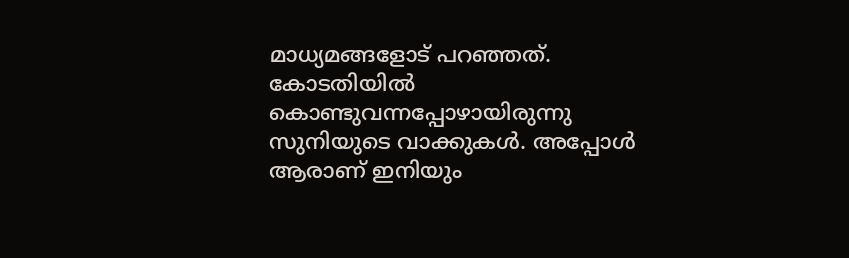മാധ്യമങ്ങളോട് പറഞ്ഞത്. കോടതിയില്‍ കൊണ്ടുവന്നപ്പോഴായിരുന്നു സുനിയുടെ വാക്കുകള്‍. അപ്പോള്‍ ആരാണ് ഇനിയും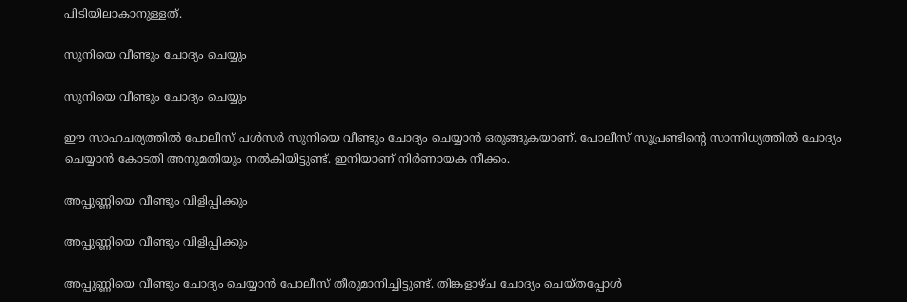പിടിയിലാകാനുള്ളത്.

സുനിയെ വീണ്ടും ചോദ്യം ചെയ്യും

സുനിയെ വീണ്ടും ചോദ്യം ചെയ്യും

ഈ സാഹചര്യത്തില്‍ പോലീസ് പള്‍സര്‍ സുനിയെ വീണ്ടും ചോദ്യം ചെയ്യാന്‍ ഒരുങ്ങുകയാണ്. പോലീസ് സൂപ്രണ്ടിന്റെ സാന്നിധ്യത്തില്‍ ചോദ്യം ചെയ്യാന്‍ കോടതി അനുമതിയും നല്‍കിയിട്ടുണ്ട്. ഇനിയാണ് നിര്‍ണായക നീക്കം.

അപ്പുണ്ണിയെ വീണ്ടും വിളിപ്പിക്കും

അപ്പുണ്ണിയെ വീണ്ടും വിളിപ്പിക്കും

അപ്പുണ്ണിയെ വീണ്ടും ചോദ്യം ചെയ്യാന്‍ പോലീസ് തീരുമാനിച്ചിട്ടുണ്ട്. തിങ്കളാഴ്ച ചോദ്യം ചെയ്തപ്പോള്‍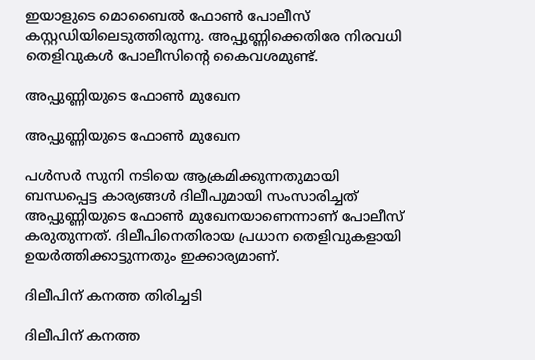ഇയാളുടെ മൊബൈല്‍ ഫോണ്‍ പോലീസ് കസ്റ്റഡിയിലെടുത്തിരുന്നു. അപ്പുണ്ണിക്കെതിരേ നിരവധി തെളിവുകള്‍ പോലീസിന്റെ കൈവശമുണ്ട്.

അപ്പുണ്ണിയുടെ ഫോണ്‍ മുഖേന

അപ്പുണ്ണിയുടെ ഫോണ്‍ മുഖേന

പള്‍സര്‍ സുനി നടിയെ ആക്രമിക്കുന്നതുമായി ബന്ധപ്പെട്ട കാര്യങ്ങള്‍ ദിലീപുമായി സംസാരിച്ചത് അപ്പുണ്ണിയുടെ ഫോണ്‍ മുഖേനയാണെന്നാണ് പോലീസ് കരുതുന്നത്. ദിലീപിനെതിരായ പ്രധാന തെളിവുകളായി ഉയര്‍ത്തിക്കാട്ടുന്നതും ഇക്കാര്യമാണ്.

ദിലീപിന് കനത്ത തിരിച്ചടി

ദിലീപിന് കനത്ത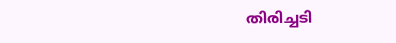തിരിച്ചടി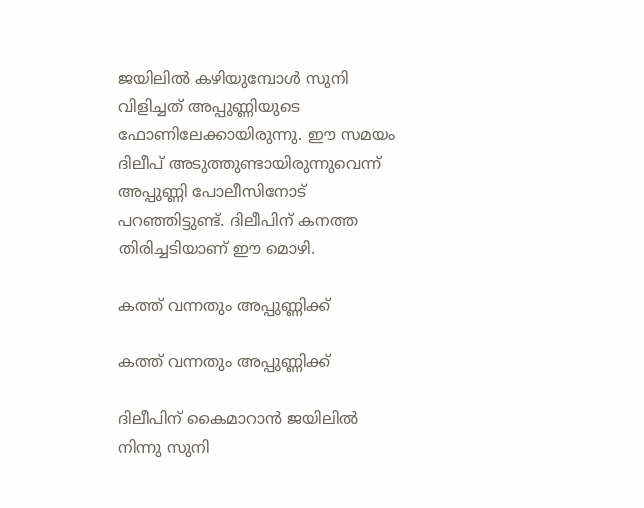ജയിലില്‍ കഴിയുമ്പോള്‍ സുനി വിളിച്ചത് അപ്പുണ്ണിയുടെ ഫോണിലേക്കായിരുന്നു. ഈ സമയം ദിലീപ് അടുത്തുണ്ടായിരുന്നുവെന്ന് അപ്പുണ്ണി പോലീസിനോട് പറഞ്ഞിട്ടുണ്ട്. ദിലീപിന് കനത്ത തിരിച്ചടിയാണ് ഈ മൊഴി.

കത്ത് വന്നതും അപ്പുണ്ണിക്ക്

കത്ത് വന്നതും അപ്പുണ്ണിക്ക്

ദിലീപിന് കൈമാറാന്‍ ജയിലില്‍ നിന്നു സുനി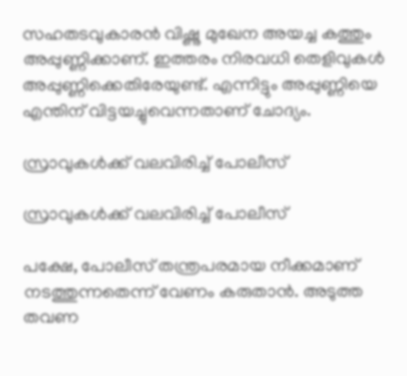സഹതടവുകാരന്‍ വിഷ്ണു മുഖേന അയച്ച കത്തും അപ്പുണ്ണിക്കാണ്. ഇത്തരം നിരവധി തെളിവുകള്‍ അപ്പുണ്ണിക്കെതിരേയുണ്ട്. എന്നിട്ടും അപ്പുണ്ണിയെ എന്തിന് വിട്ടയച്ചുവെന്നതാണ് ചോദ്യം.

സ്രാവുകള്‍ക്ക് വലവിരിച്ച് പോലീസ്

സ്രാവുകള്‍ക്ക് വലവിരിച്ച് പോലീസ്

പക്ഷേ, പോലീസ് തന്ത്രപരമായ നീക്കമാണ് നടത്തുന്നതെന്ന് വേണം കരുതാന്‍. അടുത്ത തവണ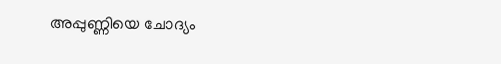അപ്പുണ്ണിയെ ചോദ്യം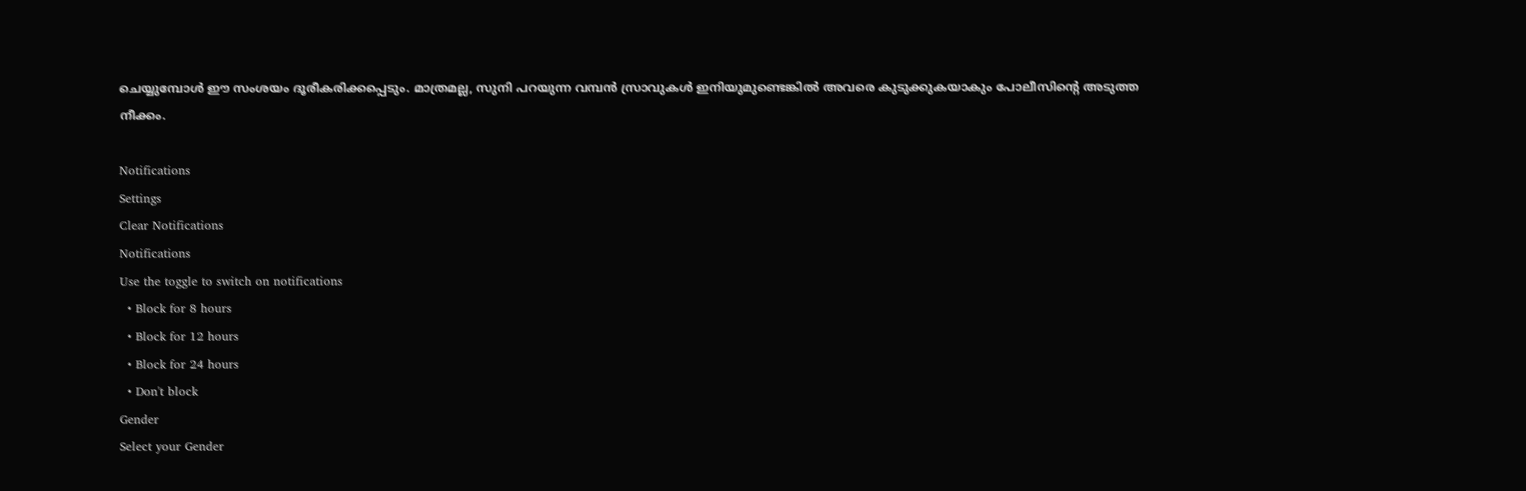ചെയ്യുമ്പോള്‍ ഈ സംശയം ദൂരീകരിക്കപ്പെടും. മാത്രമല്ല, സുനി പറയുന്ന വമ്പന്‍ സ്രാവുകള്‍ ഇനിയുമുണ്ടെങ്കില്‍ അവരെ കുടുക്കുകയാകും പോലീസിന്റെ അടുത്ത നീക്കം.

Notifications
Settings
Clear Notifications
Notifications
Use the toggle to switch on notifications
  • Block for 8 hours
  • Block for 12 hours
  • Block for 24 hours
  • Don't block
Gender
Select your Gender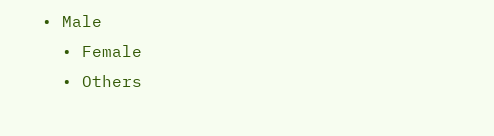• Male
  • Female
  • Others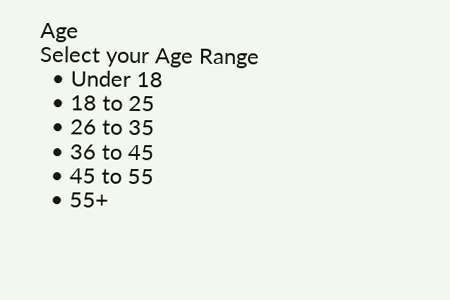Age
Select your Age Range
  • Under 18
  • 18 to 25
  • 26 to 35
  • 36 to 45
  • 45 to 55
  • 55+